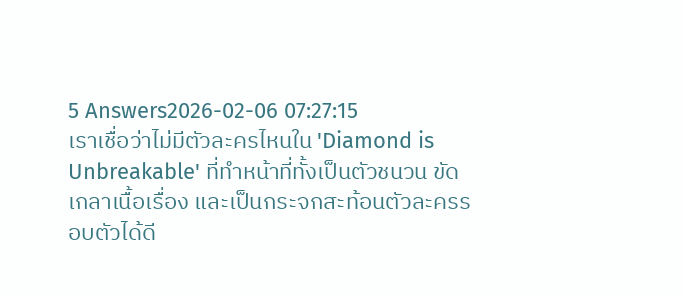5 Answers2026-02-06 07:27:15
เราเชื่อว่าไม่มีตัวละครไหนใน 'Diamond is Unbreakable' ที่ทำหน้าที่ทั้งเป็นตัวชนวน ขัดเกลาเนื้อเรื่อง และเป็นกระจกสะท้อนตัวละครรอบตัวได้ดี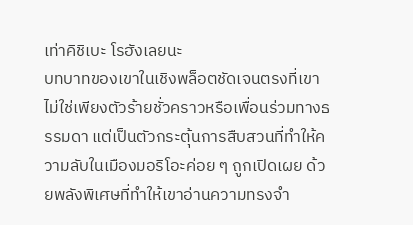เท่าคิชิเบะ โรฮังเลยนะ
บทบาทของเขาในเชิงพล็อตชัดเจนตรงที่เขาไม่ใช่เพียงตัวร้ายชั่วคราวหรือเพื่อนร่วมทางธรรมดา แต่เป็นตัวกระตุ้นการสืบสวนที่ทำให้ความลับในเมืองมอริโอะค่อย ๆ ถูกเปิดเผย ด้วยพลังพิเศษที่ทำให้เขาอ่านความทรงจำ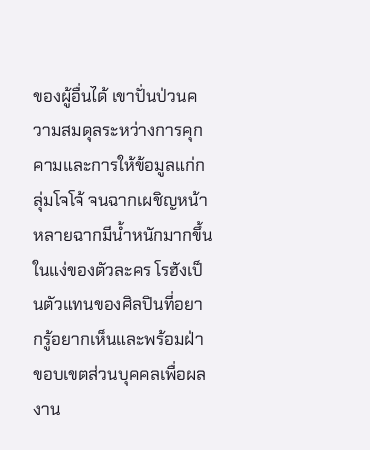ของผู้อื่นได้ เขาปั่นป่วนความสมดุลระหว่างการคุกคามและการให้ข้อมูลแก่กลุ่มโจโจ้ จนฉากเผชิญหน้าหลายฉากมีน้ำหนักมากขึ้น
ในแง่ของตัวละคร โรฮังเป็นตัวแทนของศิลปินที่อยากรู้อยากเห็นและพร้อมฝ่าขอบเขตส่วนบุคคลเพื่อผลงาน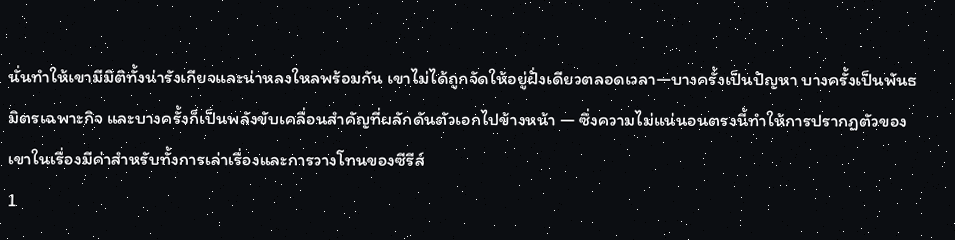นั่นทำให้เขามีมิติทั้งน่ารังเกียจและน่าหลงใหลพร้อมกัน เขาไม่ได้ถูกจัดให้อยู่ฝั่งเดียวตลอดเวลา—บางครั้งเป็นปัญหา บางครั้งเป็นพันธมิตรเฉพาะกิจ และบางครั้งก็เป็นพลังขับเคลื่อนสำคัญที่ผลักดันตัวเอกไปข้างหน้า — ซึ่งความไม่แน่นอนตรงนี้ทำให้การปรากฏตัวของเขาในเรื่องมีค่าสำหรับทั้งการเล่าเรื่องและการวางโทนของซีรีส์
1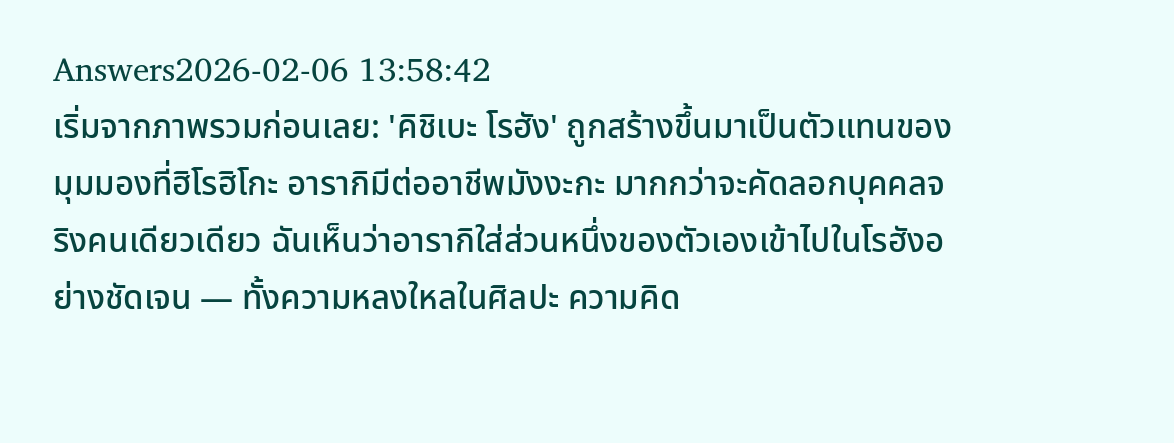Answers2026-02-06 13:58:42
เริ่มจากภาพรวมก่อนเลย: 'คิชิเบะ โรฮัง' ถูกสร้างขึ้นมาเป็นตัวแทนของมุมมองที่ฮิโรฮิโกะ อารากิมีต่ออาชีพมังงะกะ มากกว่าจะคัดลอกบุคคลจริงคนเดียวเดียว ฉันเห็นว่าอารากิใส่ส่วนหนึ่งของตัวเองเข้าไปในโรฮังอย่างชัดเจน — ทั้งความหลงใหลในศิลปะ ความคิด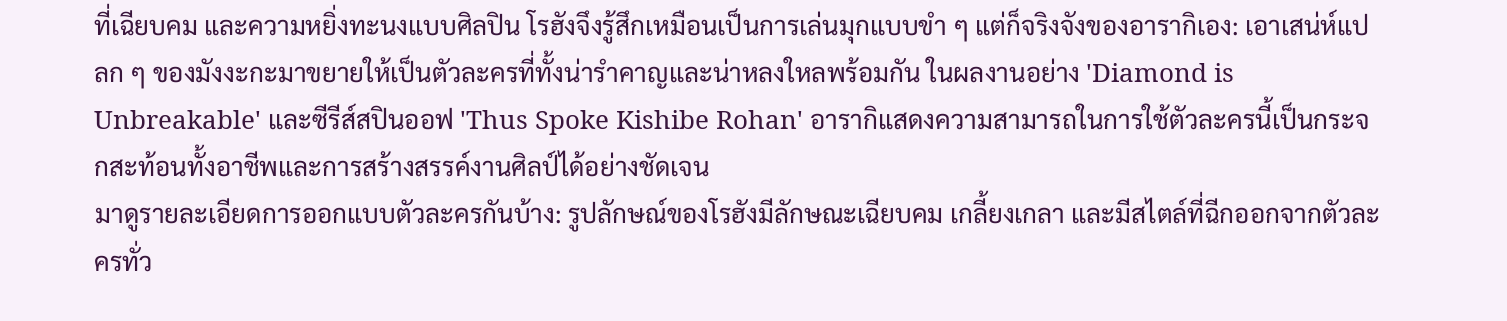ที่เฉียบคม และความหยิ่งทะนงแบบศิลปิน โรฮังจึงรู้สึกเหมือนเป็นการเล่นมุกแบบขำ ๆ แต่ก็จริงจังของอารากิเอง: เอาเสน่ห์แปลก ๆ ของมังงะกะมาขยายให้เป็นตัวละครที่ทั้งน่ารำคาญและน่าหลงใหลพร้อมกัน ในผลงานอย่าง 'Diamond is Unbreakable' และซีรีส์สปินออฟ 'Thus Spoke Kishibe Rohan' อารากิแสดงความสามารถในการใช้ตัวละครนี้เป็นกระจกสะท้อนทั้งอาชีพและการสร้างสรรค์งานศิลป์ได้อย่างชัดเจน
มาดูรายละเอียดการออกแบบตัวละครกันบ้าง: รูปลักษณ์ของโรฮังมีลักษณะเฉียบคม เกลี้ยงเกลา และมีสไตล์ที่ฉีกออกจากตัวละครทั่ว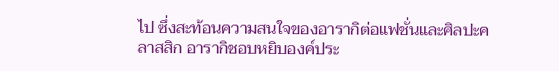ไป ซึ่งสะท้อนความสนใจของอารากิต่อแฟชั่นและศิลปะคลาสสิก อารากิชอบหยิบองค์ประ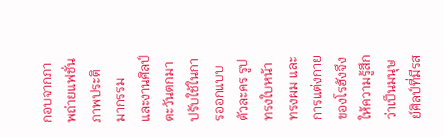กอบจากภาพถ่ายแฟชั่น ภาพประติมากรรม และงานศิลป์ตะวันตกมาปรับใช้ในการออกแบบตัวละคร รูปทรงใบหน้า ทรงผม และการแต่งกายของโรฮังจึงให้ความรู้สึกว่าเป็นมนุษย์ศิลป์ที่มีรส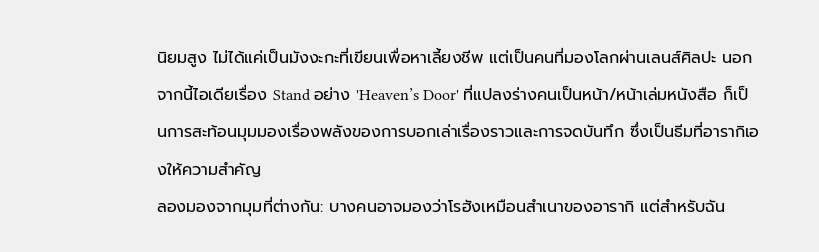นิยมสูง ไม่ได้แค่เป็นมังงะกะที่เขียนเพื่อหาเลี้ยงชีพ แต่เป็นคนที่มองโลกผ่านเลนส์ศิลปะ นอกจากนี้ไอเดียเรื่อง Stand อย่าง 'Heaven’s Door' ที่แปลงร่างคนเป็นหน้า/หน้าเล่มหนังสือ ก็เป็นการสะท้อนมุมมองเรื่องพลังของการบอกเล่าเรื่องราวและการจดบันทึก ซึ่งเป็นธีมที่อารากิเองให้ความสำคัญ
ลองมองจากมุมที่ต่างกัน: บางคนอาจมองว่าโรฮังเหมือนสำเนาของอารากิ แต่สำหรับฉัน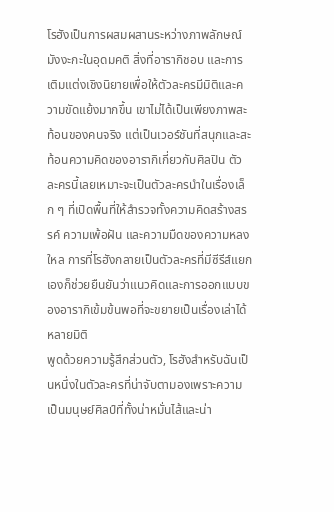โรฮังเป็นการผสมผสานระหว่างภาพลักษณ์มังงะกะในอุดมคติ สิ่งที่อารากิชอบ และการเติมแต่งเชิงนิยายเพื่อให้ตัวละครมีมิติและความขัดแย้งมากขึ้น เขาไม่ได้เป็นเพียงภาพสะท้อนของคนจริง แต่เป็นเวอร์ชันที่สนุกและสะท้อนความคิดของอารากิเกี่ยวกับศิลปิน ตัวละครนี้เลยเหมาะจะเป็นตัวละครนำในเรื่องเล็ก ๆ ที่เปิดพื้นที่ให้สำรวจทั้งความคิดสร้างสรรค์ ความเพ้อฝัน และความมืดของความหลงใหล การที่โรฮังกลายเป็นตัวละครที่มีซีรีส์แยกเองก็ช่วยยืนยันว่าแนวคิดและการออกแบบของอารากิเข้มข้นพอที่จะขยายเป็นเรื่องเล่าได้หลายมิติ
พูดด้วยความรู้สึกส่วนตัว, โรฮังสำหรับฉันเป็นหนึ่งในตัวละครที่น่าจับตามองเพราะความเป็นมนุษย์ศิลป์ที่ทั้งน่าหมั่นไส้และน่า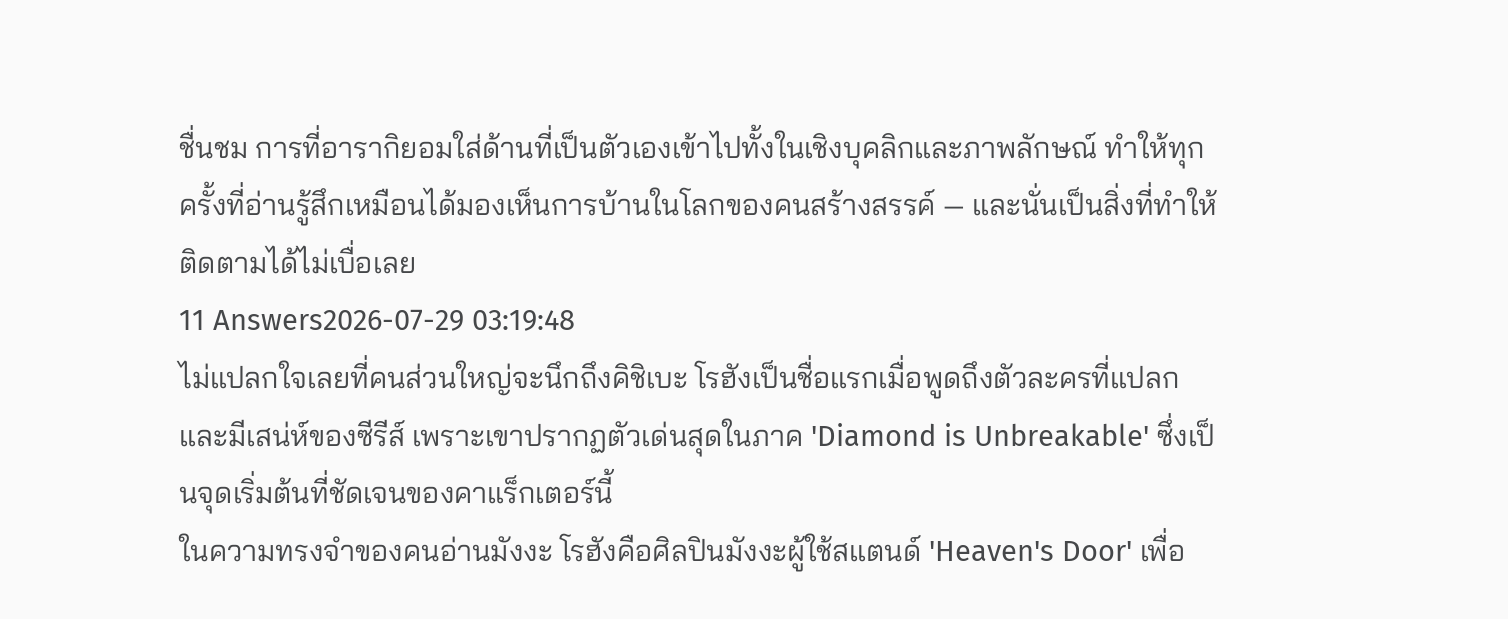ชื่นชม การที่อารากิยอมใส่ด้านที่เป็นตัวเองเข้าไปทั้งในเชิงบุคลิกและภาพลักษณ์ ทำให้ทุกครั้งที่อ่านรู้สึกเหมือนได้มองเห็นการบ้านในโลกของคนสร้างสรรค์ — และนั่นเป็นสิ่งที่ทำให้ติดตามได้ไม่เบื่อเลย
11 Answers2026-07-29 03:19:48
ไม่แปลกใจเลยที่คนส่วนใหญ่จะนึกถึงคิชิเบะ โรฮังเป็นชื่อแรกเมื่อพูดถึงตัวละครที่แปลกและมีเสน่ห์ของซีรีส์ เพราะเขาปรากฏตัวเด่นสุดในภาค 'Diamond is Unbreakable' ซึ่งเป็นจุดเริ่มต้นที่ชัดเจนของคาแร็กเตอร์นี้
ในความทรงจำของคนอ่านมังงะ โรฮังคือศิลปินมังงะผู้ใช้สแตนด์ 'Heaven's Door' เพื่อ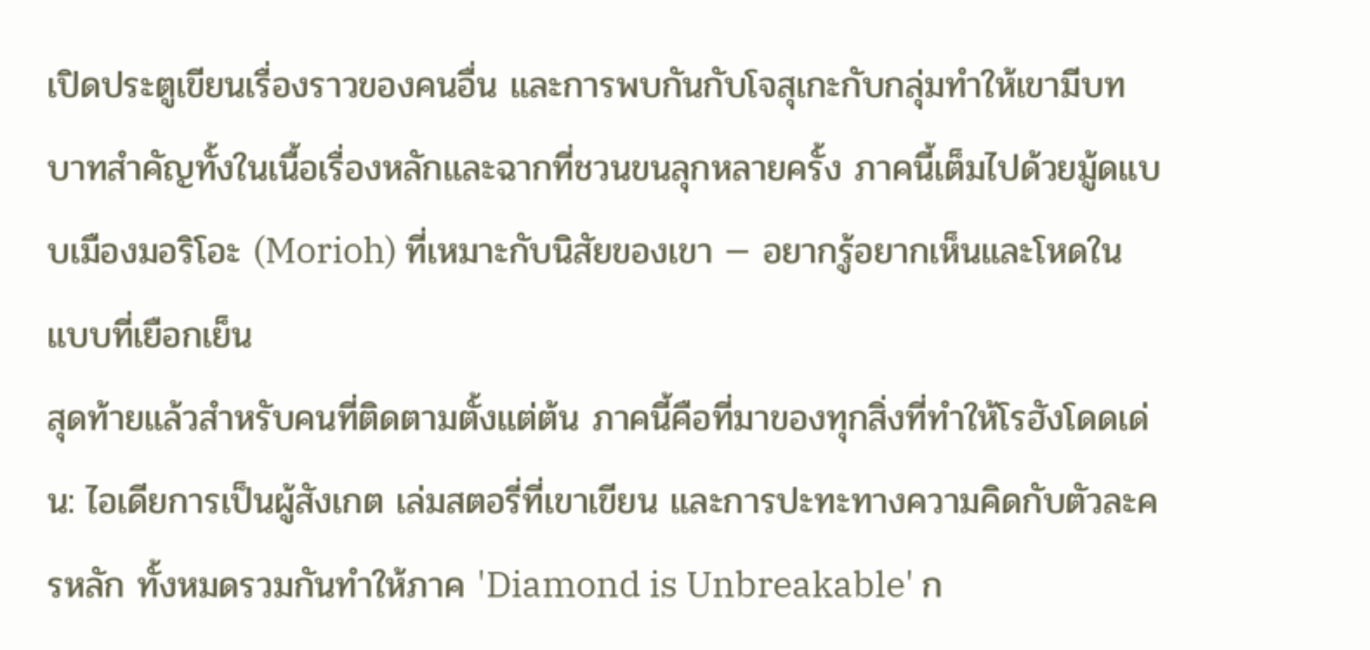เปิดประตูเขียนเรื่องราวของคนอื่น และการพบกันกับโจสุเกะกับกลุ่มทำให้เขามีบทบาทสำคัญทั้งในเนื้อเรื่องหลักและฉากที่ชวนขนลุกหลายครั้ง ภาคนี้เต็มไปด้วยมู้ดแบบเมืองมอริโอะ (Morioh) ที่เหมาะกับนิสัยของเขา — อยากรู้อยากเห็นและโหดในแบบที่เยือกเย็น
สุดท้ายแล้วสำหรับคนที่ติดตามตั้งแต่ต้น ภาคนี้คือที่มาของทุกสิ่งที่ทำให้โรฮังโดดเด่น: ไอเดียการเป็นผู้สังเกต เล่มสตอรี่ที่เขาเขียน และการปะทะทางความคิดกับตัวละครหลัก ทั้งหมดรวมกันทำให้ภาค 'Diamond is Unbreakable' ก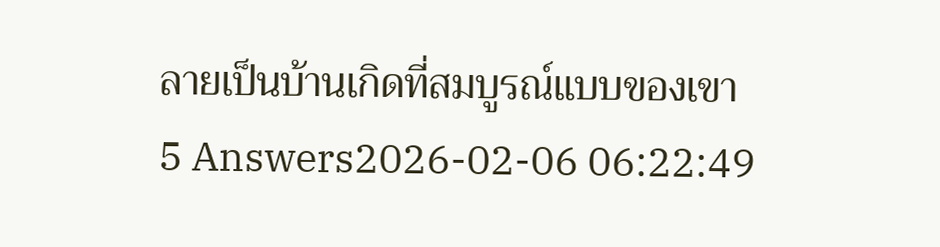ลายเป็นบ้านเกิดที่สมบูรณ์แบบของเขา
5 Answers2026-02-06 06:22:49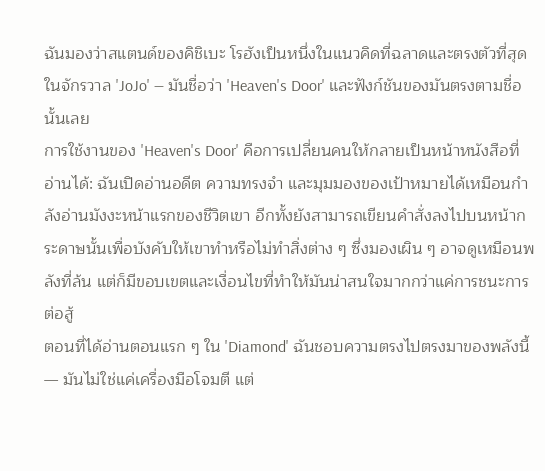ฉันมองว่าสแตนด์ของคิชิเบะ โรฮังเป็นหนึ่งในแนวคิดที่ฉลาดและตรงตัวที่สุดในจักรวาล 'JoJo' — มันชื่อว่า 'Heaven's Door' และฟังก์ชันของมันตรงตามชื่อนั้นเลย
การใช้งานของ 'Heaven's Door' คือการเปลี่ยนคนให้กลายเป็นหน้าหนังสือที่อ่านได้: ฉันเปิดอ่านอดีต ความทรงจำ และมุมมองของเป้าหมายได้เหมือนกำลังอ่านมังงะหน้าแรกของชีวิตเขา อีกทั้งยังสามารถเขียนคำสั่งลงไปบนหน้ากระดาษนั้นเพื่อบังคับให้เขาทำหรือไม่ทำสิ่งต่าง ๆ ซึ่งมองเผิน ๆ อาจดูเหมือนพลังที่ล้น แต่ก็มีขอบเขตและเงื่อนไขที่ทำให้มันน่าสนใจมากกว่าแค่การชนะการต่อสู้
ตอนที่ได้อ่านตอนแรก ๆ ใน 'Diamond' ฉันชอบความตรงไปตรงมาของพลังนี้ — มันไม่ใช่แค่เครื่องมือโจมตี แต่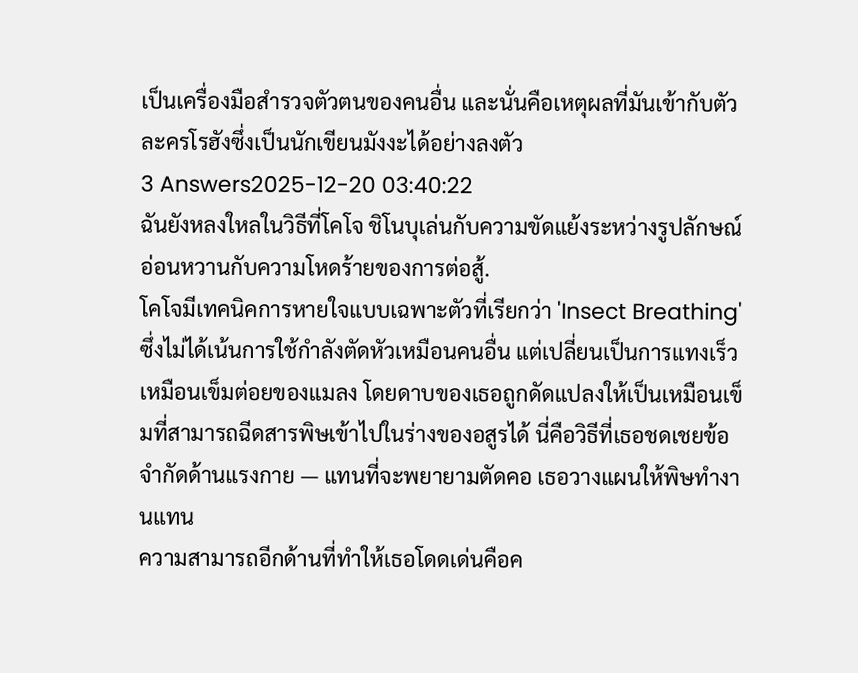เป็นเครื่องมือสำรวจตัวตนของคนอื่น และนั่นคือเหตุผลที่มันเข้ากับตัวละครโรฮังซึ่งเป็นนักเขียนมังงะได้อย่างลงตัว
3 Answers2025-12-20 03:40:22
ฉันยังหลงใหลในวิธีที่โคโจ ชิโนบุเล่นกับความขัดแย้งระหว่างรูปลักษณ์อ่อนหวานกับความโหดร้ายของการต่อสู้.
โคโจมีเทคนิคการหายใจแบบเฉพาะตัวที่เรียกว่า 'Insect Breathing' ซึ่งไม่ได้เน้นการใช้กำลังตัดหัวเหมือนคนอื่น แต่เปลี่ยนเป็นการแทงเร็วเหมือนเข็มต่อยของแมลง โดยดาบของเธอถูกดัดแปลงให้เป็นเหมือนเข็มที่สามารถฉีดสารพิษเข้าไปในร่างของอสูรได้ นี่คือวิธีที่เธอชดเชยข้อจำกัดด้านแรงกาย — แทนที่จะพยายามตัดคอ เธอวางแผนให้พิษทำงานแทน
ความสามารถอีกด้านที่ทำให้เธอโดดเด่นคือค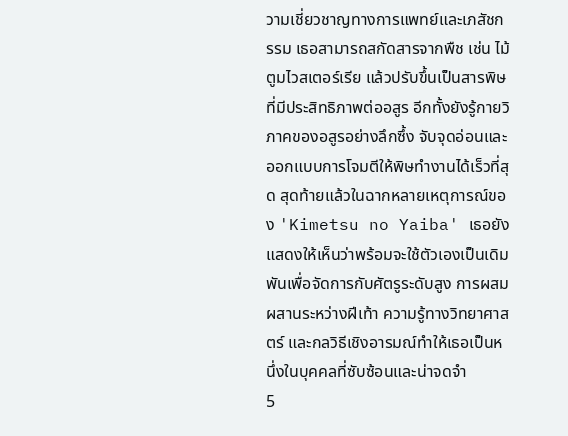วามเชี่ยวชาญทางการแพทย์และเภสัชกรรม เธอสามารถสกัดสารจากพืช เช่น ไม้ตูมไวสเตอร์เรีย แล้วปรับขึ้นเป็นสารพิษที่มีประสิทธิภาพต่ออสูร อีกทั้งยังรู้กายวิภาคของอสูรอย่างลึกซึ้ง จับจุดอ่อนและออกแบบการโจมตีให้พิษทำงานได้เร็วที่สุด สุดท้ายแล้วในฉากหลายเหตุการณ์ของ 'Kimetsu no Yaiba' เธอยังแสดงให้เห็นว่าพร้อมจะใช้ตัวเองเป็นเดิมพันเพื่อจัดการกับศัตรูระดับสูง การผสมผสานระหว่างฝีเท้า ความรู้ทางวิทยาศาสตร์ และกลวิธีเชิงอารมณ์ทำให้เธอเป็นหนึ่งในบุคคลที่ซับซ้อนและน่าจดจำ
5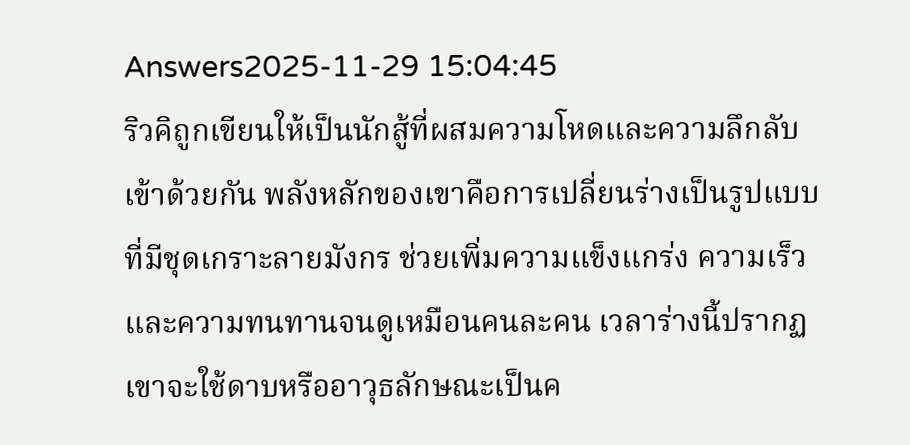Answers2025-11-29 15:04:45
ริวคิถูกเขียนให้เป็นนักสู้ที่ผสมความโหดและความลึกลับเข้าด้วยกัน พลังหลักของเขาคือการเปลี่ยนร่างเป็นรูปแบบที่มีชุดเกราะลายมังกร ช่วยเพิ่มความแข็งแกร่ง ความเร็ว และความทนทานจนดูเหมือนคนละคน เวลาร่างนี้ปรากฏ เขาจะใช้ดาบหรืออาวุธลักษณะเป็นค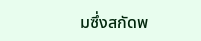มซึ่งสกัดพ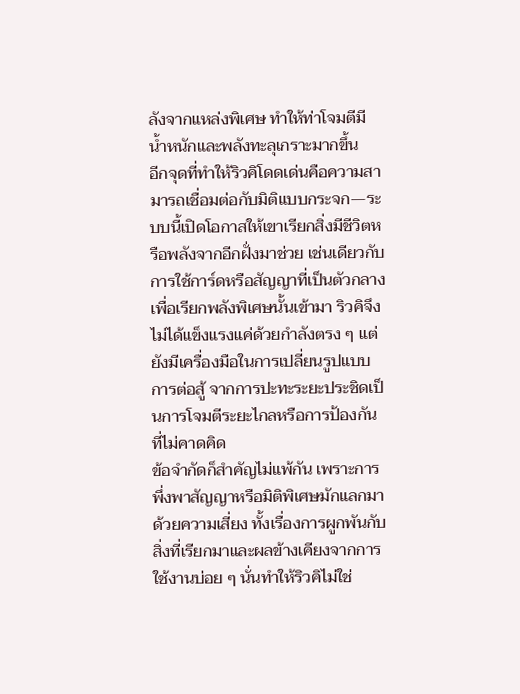ลังจากแหล่งพิเศษ ทำให้ท่าโจมตีมีน้ำหนักและพลังทะลุเกราะมากขึ้น
อีกจุดที่ทำให้ริวคิโดดเด่นคือความสามารถเชื่อมต่อกับมิติแบบกระจก—ระบบนี้เปิดโอกาสให้เขาเรียกสิ่งมีชีวิตหรือพลังจากอีกฝั่งมาช่วย เช่นเดียวกับการใช้การ์ดหรือสัญญาที่เป็นตัวกลางเพื่อเรียกพลังพิเศษนั้นเข้ามา ริวคิจึงไม่ได้แข็งแรงแค่ด้วยกำลังตรง ๆ แต่ยังมีเครื่องมือในการเปลี่ยนรูปแบบการต่อสู้ จากการปะทะระยะประชิดเป็นการโจมตีระยะไกลหรือการป้องกันที่ไม่คาดคิด
ข้อจำกัดก็สำคัญไม่แพ้กัน เพราะการพึ่งพาสัญญาหรือมิติพิเศษมักแลกมาด้วยความเสี่ยง ทั้งเรื่องการผูกพันกับสิ่งที่เรียกมาและผลข้างเคียงจากการใช้งานบ่อย ๆ นั่นทำให้ริวคิไม่ใช่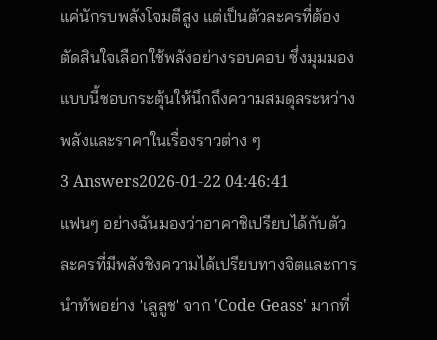แค่นักรบพลังโจมตีสูง แต่เป็นตัวละครที่ต้องตัดสินใจเลือกใช้พลังอย่างรอบคอบ ซึ่งมุมมองแบบนี้ชอบกระตุ้นให้นึกถึงความสมดุลระหว่างพลังและราคาในเรื่องราวต่าง ๆ
3 Answers2026-01-22 04:46:41
แฟนๆ อย่างฉันมองว่าอาคาชิเปรียบได้กับตัวละครที่มีพลังชิงความได้เปรียบทางจิตและการนำทัพอย่าง 'เลูลูช' จาก 'Code Geass' มากที่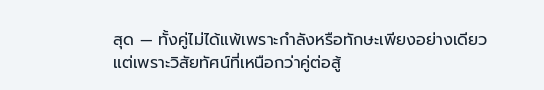สุด — ทั้งคู่ไม่ได้แพ้เพราะกำลังหรือทักษะเพียงอย่างเดียว แต่เพราะวิสัยทัศน์ที่เหนือกว่าคู่ต่อสู้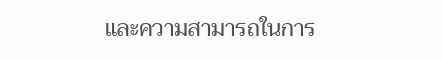และความสามารถในการ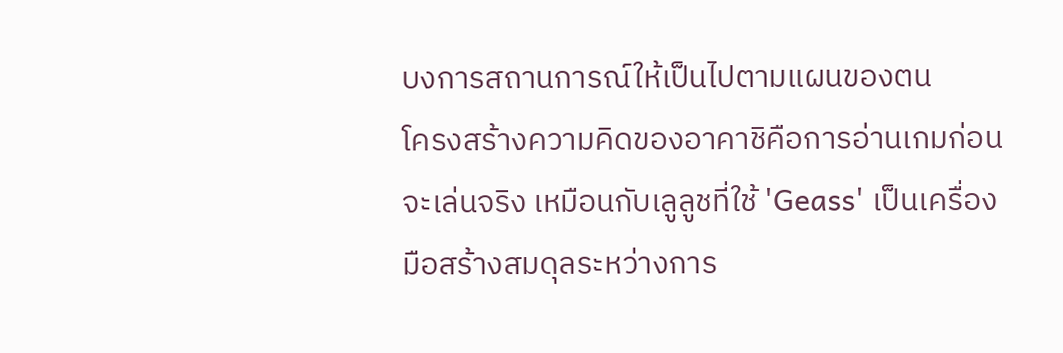บงการสถานการณ์ให้เป็นไปตามแผนของตน
โครงสร้างความคิดของอาคาชิคือการอ่านเกมก่อนจะเล่นจริง เหมือนกับเลูลูชที่ใช้ 'Geass' เป็นเครื่องมือสร้างสมดุลระหว่างการ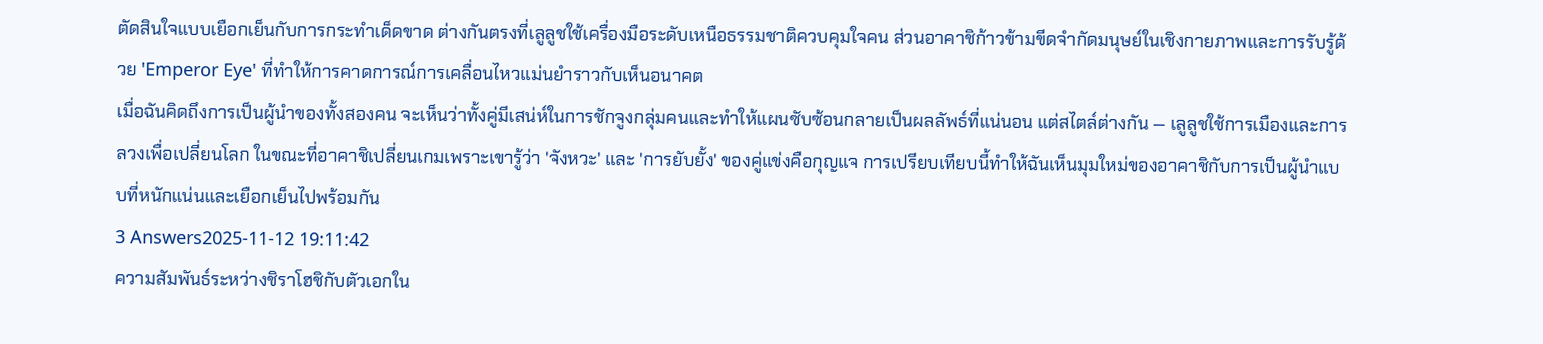ตัดสินใจแบบเยือกเย็นกับการกระทำเด็ดขาด ต่างกันตรงที่เลูลูชใช้เครื่องมือระดับเหนือธรรมชาติควบคุมใจคน ส่วนอาคาชิก้าวข้ามขีดจำกัดมนุษย์ในเชิงกายภาพและการรับรู้ด้วย 'Emperor Eye' ที่ทำให้การคาดการณ์การเคลื่อนไหวแม่นยำราวกับเห็นอนาคต
เมื่อฉันคิดถึงการเป็นผู้นำของทั้งสองคน จะเห็นว่าทั้งคู่มีเสน่ห์ในการชักจูงกลุ่มคนและทำให้แผนซับซ้อนกลายเป็นผลลัพธ์ที่แน่นอน แต่สไตล์ต่างกัน — เลูลูชใช้การเมืองและการลวงเพื่อเปลี่ยนโลก ในขณะที่อาคาชิเปลี่ยนเกมเพราะเขารู้ว่า 'จังหวะ' และ 'การยับยั้ง' ของคู่แข่งคือกุญแจ การเปรียบเทียบนี้ทำให้ฉันเห็นมุมใหม่ของอาคาชิกับการเป็นผู้นำแบบที่หนักแน่นและเยือกเย็นไปพร้อมกัน
3 Answers2025-11-12 19:11:42
ความสัมพันธ์ระหว่างชิราโฮชิกับตัวเอกใน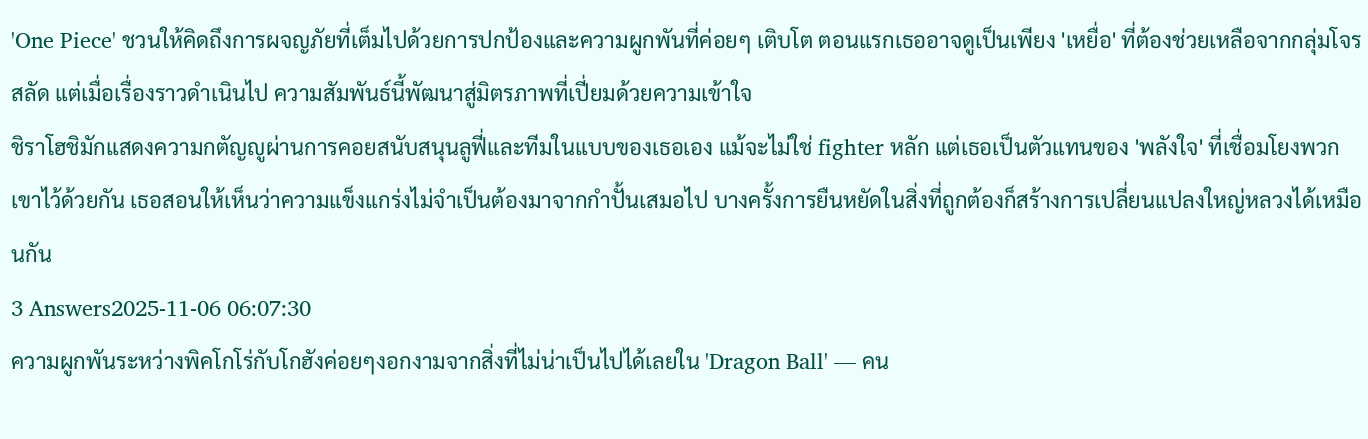'One Piece' ชวนให้คิดถึงการผจญภัยที่เต็มไปด้วยการปกป้องและความผูกพันที่ค่อยๆ เติบโต ตอนแรกเธออาจดูเป็นเพียง 'เหยื่อ' ที่ต้องช่วยเหลือจากกลุ่มโจรสลัด แต่เมื่อเรื่องราวดำเนินไป ความสัมพันธ์นี้พัฒนาสู่มิตรภาพที่เปี่ยมด้วยความเข้าใจ
ชิราโฮชิมักแสดงความกตัญญูผ่านการคอยสนับสนุนลูฟี่และทีมในแบบของเธอเอง แม้จะไม่ใช่ fighter หลัก แต่เธอเป็นตัวแทนของ 'พลังใจ' ที่เชื่อมโยงพวกเขาไว้ด้วยกัน เธอสอนให้เห็นว่าความแข็งแกร่งไม่จำเป็นต้องมาจากกำปั้นเสมอไป บางครั้งการยืนหยัดในสิ่งที่ถูกต้องก็สร้างการเปลี่ยนแปลงใหญ่หลวงได้เหมือนกัน
3 Answers2025-11-06 06:07:30
ความผูกพันระหว่างพิคโกโร่กับโกฮังค่อยๆงอกงามจากสิ่งที่ไม่น่าเป็นไปได้เลยใน 'Dragon Ball' — คน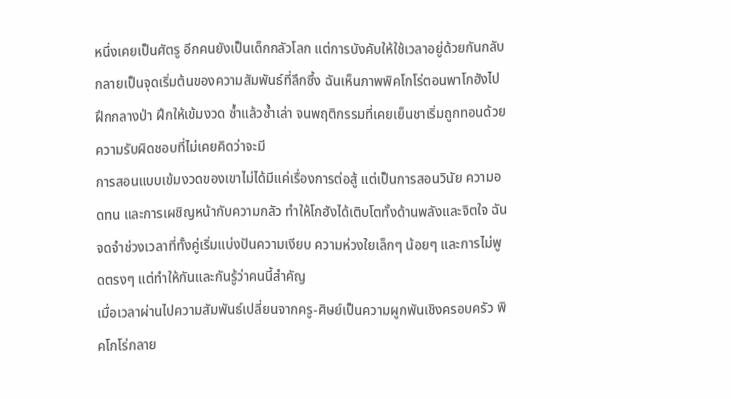หนึ่งเคยเป็นศัตรู อีกคนยังเป็นเด็กกลัวโลก แต่การบังคับให้ใช้เวลาอยู่ด้วยกันกลับกลายเป็นจุดเริ่มต้นของความสัมพันธ์ที่ลึกซึ้ง ฉันเห็นภาพพิคโกโร่ตอนพาโกฮังไปฝึกกลางป่า ฝึกให้เข้มงวด ซ้ำแล้วซ้ำเล่า จนพฤติกรรมที่เคยเย็นชาเริ่มถูกทอนด้วยความรับผิดชอบที่ไม่เคยคิดว่าจะมี
การสอนแบบเข้มงวดของเขาไม่ได้มีแค่เรื่องการต่อสู้ แต่เป็นการสอนวินัย ความอดทน และการเผชิญหน้ากับความกลัว ทำให้โกฮังได้เติบโตทั้งด้านพลังและจิตใจ ฉันจดจำช่วงเวลาที่ทั้งคู่เริ่มแบ่งปันความเงียบ ความห่วงใยเล็กๆ น้อยๆ และการไม่พูดตรงๆ แต่ทำให้กันและกันรู้ว่าคนนี้สำคัญ
เมื่อเวลาผ่านไปความสัมพันธ์เปลี่ยนจากครู-ศิษย์เป็นความผูกพันเชิงครอบครัว พิคโกโร่กลาย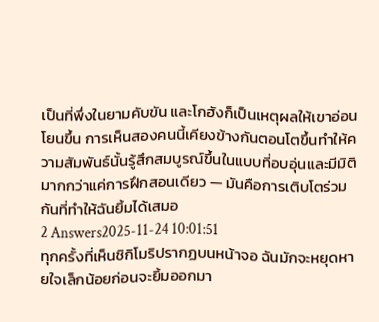เป็นที่พึ่งในยามคับขัน และโกฮังก็เป็นเหตุผลให้เขาอ่อนโยนขึ้น การเห็นสองคนนี้เคียงข้างกันตอนโตขึ้นทำให้ความสัมพันธ์นั้นรู้สึกสมบูรณ์ขึ้นในแบบที่อบอุ่นและมีมิติ มากกว่าแค่การฝึกสอนเดียว — มันคือการเติบโตร่วมกันที่ทำให้ฉันยิ้มได้เสมอ
2 Answers2025-11-24 10:01:51
ทุกครั้งที่เห็นชิกิโมริปรากฏบนหน้าจอ ฉันมักจะหยุดหายใจเล็กน้อยก่อนจะยิ้มออกมา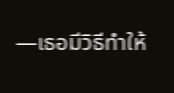—เธอมีวิธีทำให้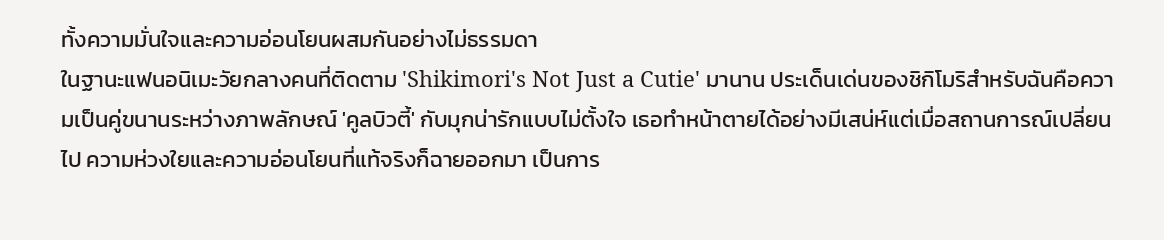ทั้งความมั่นใจและความอ่อนโยนผสมกันอย่างไม่ธรรมดา
ในฐานะแฟนอนิเมะวัยกลางคนที่ติดตาม 'Shikimori's Not Just a Cutie' มานาน ประเด็นเด่นของชิกิโมริสำหรับฉันคือความเป็นคู่ขนานระหว่างภาพลักษณ์ 'คูลบิวตี้' กับมุกน่ารักแบบไม่ตั้งใจ เธอทำหน้าตายได้อย่างมีเสน่ห์แต่เมื่อสถานการณ์เปลี่ยนไป ความห่วงใยและความอ่อนโยนที่แท้จริงก็ฉายออกมา เป็นการ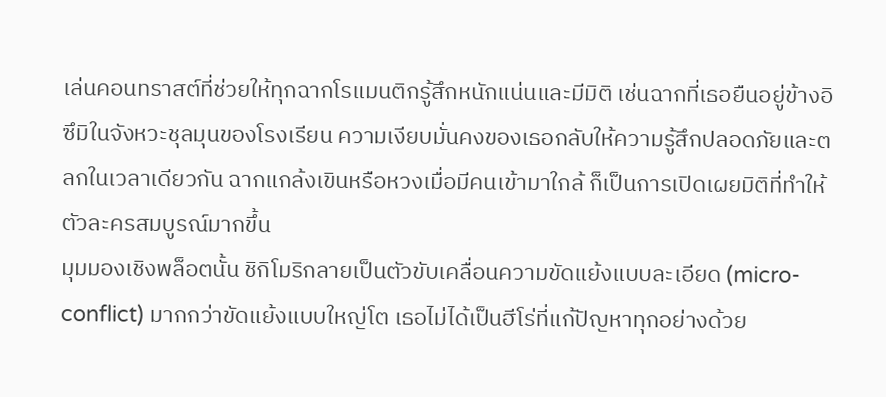เล่นคอนทราสต์ที่ช่วยให้ทุกฉากโรแมนติกรู้สึกหนักแน่นและมีมิติ เช่นฉากที่เธอยืนอยู่ข้างอิซึมิในจังหวะชุลมุนของโรงเรียน ความเงียบมั่นคงของเธอกลับให้ความรู้สึกปลอดภัยและตลกในเวลาเดียวกัน ฉากแกล้งเขินหรือหวงเมื่อมีคนเข้ามาใกล้ ก็เป็นการเปิดเผยมิติที่ทำให้ตัวละครสมบูรณ์มากขึ้น
มุมมองเชิงพล็อตนั้น ชิกิโมริกลายเป็นตัวขับเคลื่อนความขัดแย้งแบบละเอียด (micro-conflict) มากกว่าขัดแย้งแบบใหญ่โต เธอไม่ได้เป็นฮีโร่ที่แก้ปัญหาทุกอย่างด้วย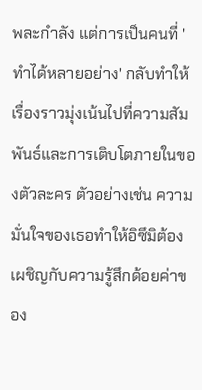พละกำลัง แต่การเป็นคนที่ 'ทำได้หลายอย่าง' กลับทำให้เรื่องราวมุ่งเน้นไปที่ความสัมพันธ์และการเติบโตภายในของตัวละคร ตัวอย่างเช่น ความมั่นใจของเธอทำให้อิซึมิต้องเผชิญกับความรู้สึกด้อยค่าของ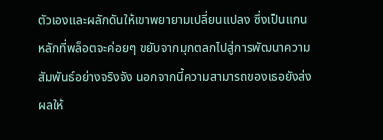ตัวเองและผลักดันให้เขาพยายามเปลี่ยนแปลง ซึ่งเป็นแกนหลักที่พล็อตจะค่อยๆ ขยับจากมุกตลกไปสู่การพัฒนาความสัมพันธ์อย่างจริงจัง นอกจากนี้ความสามารถของเธอยังส่งผลให้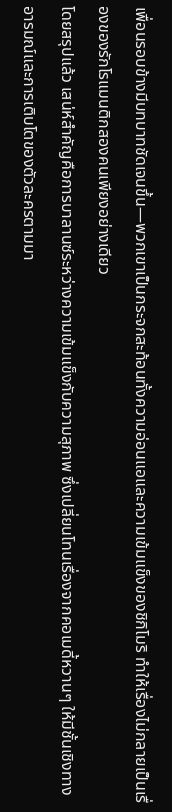เพื่อนรอบข้างมีบทบาทชัดเจนขึ้น—พวกเขาเป็นกระจกสะท้อนทั้งความอ่อนแอและความเข้มแข็งของชิกิโมริ ทำให้เรื่องไม่กลายเป็นเรื่องของรักโรแมนติกสองคนเพียงอย่างเดียว
โดยสรุปแล้ว เสน่ห์สำคัญคือการบาลานซ์ระหว่างความเข้มแข็งกับความสุภาพ ซึ่งเปลี่ยนโทนเรื่องจากคอเมดี้หวานๆ ให้มีชั้นเชิงทางอารมณ์และการเติบโตของตัวละครตามมา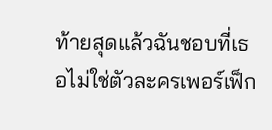ท้ายสุดแล้วฉันชอบที่เธอไม่ใช่ตัวละครเพอร์เฟ็ก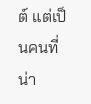ต์ แต่เป็นคนที่น่า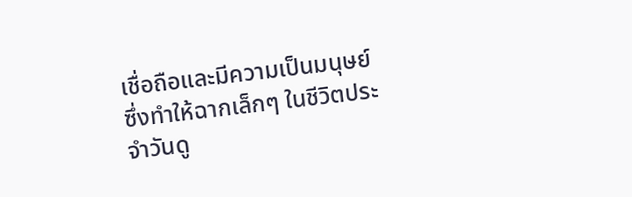เชื่อถือและมีความเป็นมนุษย์ ซึ่งทำให้ฉากเล็กๆ ในชีวิตประจำวันดู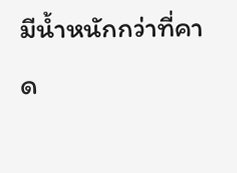มีน้ำหนักกว่าที่คาด